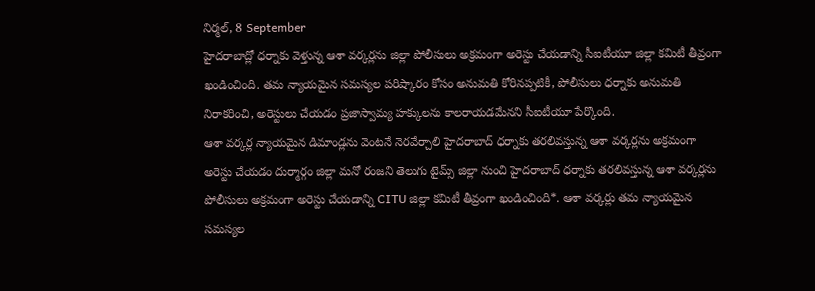నిర్మల్, 8 September
హైదరాబాద్లో ధర్నాకు వెళ్తున్న ఆశా వర్కర్లను జిల్లా పోలీసులు అక్రమంగా అరెస్టు చేయడాన్ని సీఐటీయూ జిల్లా కమిటీ తీవ్రంగా ఖండించింది. తమ న్యాయమైన సమస్యల పరిష్కారం కోసం అనుమతి కోరినప్పటికీ, పోలీసులు ధర్నాకు అనుమతి నిరాకరించి, అరెస్టులు చేయడం ప్రజాస్వామ్య హక్కులను కాలరాయడమేనని సీఐటీయూ పేర్కొంది.
ఆశా వర్కర్ల న్యాయమైన డిమాండ్లను వెంటనే నెరవేర్చాలి హైదరాబాద్ ధర్నాకు తరలివస్తున్న ఆశా వర్కర్లను అక్రమంగా అరెస్టు చేయడం దుర్మార్గం జిల్లా మనో రంజని తెలుగు టైమ్స్ జిల్లా నుంచి హైదరాబాద్ ధర్నాకు తరలివస్తున్న ఆశా వర్కర్లను పోలీసులు అక్రమంగా అరెస్టు చేయడాన్ని CITU జిల్లా కమిటీ తీవ్రంగా ఖండించింది*. ఆశా వర్కర్లు తమ న్యాయమైన సమస్యల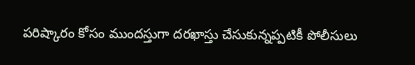పరిష్కారం కోసం ముందస్తుగా దరఖాస్తు చేసుకున్నప్పటికీ పోలీసులు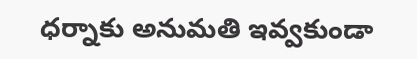ధర్నాకు అనుమతి ఇవ్వకుండా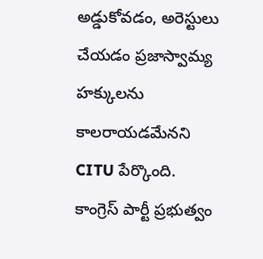అడ్డుకోవడం, అరెస్టులు చేయడం ప్రజాస్వామ్య హక్కులను కాలరాయడమేనని CITU పేర్కొంది. కాంగ్రెస్ పార్టీ ప్రభుత్వం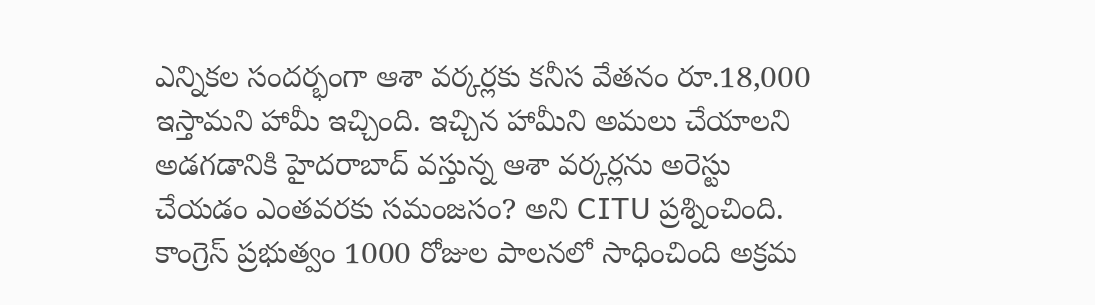ఎన్నికల సందర్భంగా ఆశా వర్కర్లకు కనీస వేతనం రూ.18,000 ఇస్తామని హామీ ఇచ్చింది. ఇచ్చిన హామీని అమలు చేయాలని అడగడానికి హైదరాబాద్ వస్తున్న ఆశా వర్కర్లను అరెస్టు చేయడం ఎంతవరకు సమంజసం? అని CITU ప్రశ్నించింది. కాంగ్రెస్ ప్రభుత్వం 1000 రోజుల పాలనలో సాధించింది అక్రమ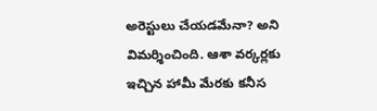అరెస్టులు చేయడమేనా? అని విమర్శించింది. ఆశా వర్కర్లకు ఇచ్చిన హామీ మేరకు కనీస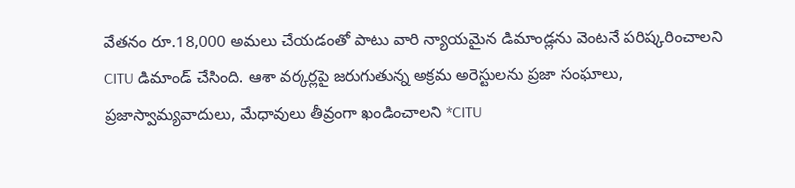వేతనం రూ.18,000 అమలు చేయడంతో పాటు వారి న్యాయమైన డిమాండ్లను వెంటనే పరిష్కరించాలని CITU డిమాండ్ చేసింది. ఆశా వర్కర్లపై జరుగుతున్న అక్రమ అరెస్టులను ప్రజా సంఘాలు, ప్రజాస్వామ్యవాదులు, మేధావులు తీవ్రంగా ఖండించాలని *CITU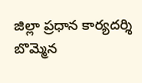జిల్లా ప్రధాన కార్యదర్శి బొమ్మెన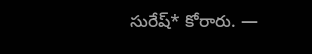సురేష్* కోరారు. —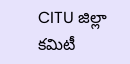CITU జిల్లా కమిటీ